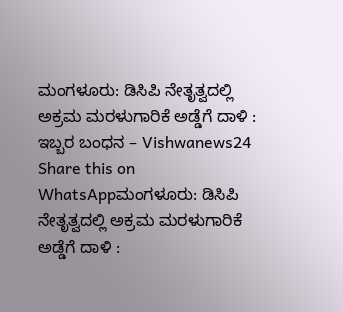ಮಂಗಳೂರು: ಡಿಸಿಪಿ ನೇತೃತ್ವದಲ್ಲಿ ಅಕ್ರಮ ಮರಳುಗಾರಿಕೆ ಅಡ್ಡೆಗೆ ದಾಳಿ : ಇಬ್ಬರ ಬಂಧನ – Vishwanews24
Share this on WhatsAppಮಂಗಳೂರು: ಡಿಸಿಪಿ ನೇತೃತ್ವದಲ್ಲಿ ಅಕ್ರಮ ಮರಳುಗಾರಿಕೆ ಅಡ್ಡೆಗೆ ದಾಳಿ :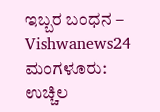ಇಬ್ಬರ ಬಂಧನ – Vishwanews24 ಮಂಗಳೂರು: ಉಚ್ಚಿಲ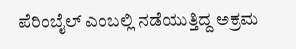ಪೆರಿಂಬೈಲ್ ಎಂಬಲ್ಲಿ ನಡೆಯುತ್ತಿದ್ದ ಅಕ್ರಮ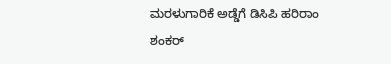ಮರಳುಗಾರಿಕೆ ಅಡ್ಡೆಗೆ ಡಿಸಿಪಿ ಹರಿರಾಂ ಶಂಕರ್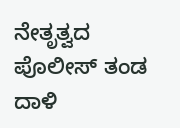ನೇತೃತ್ವದ ಪೊಲೀಸ್ ತಂಡ ದಾಳಿ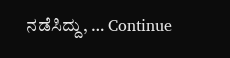ನಡೆಸಿದ್ದು, … Continue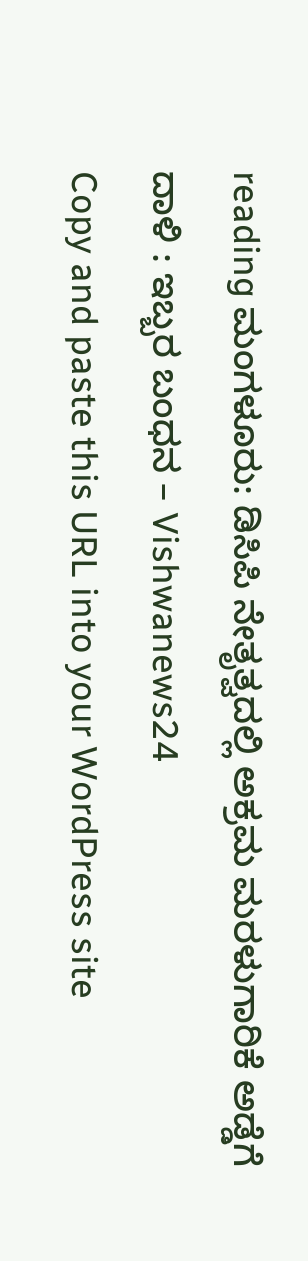reading ಮಂಗಳೂರು: ಡಿಸಿಪಿ ನೇತೃತ್ವದಲ್ಲಿ ಅಕ್ರಮ ಮರಳುಗಾರಿಕೆ ಅಡ್ಡೆಗೆ ದಾಳಿ : ಇಬ್ಬರ ಬಂಧನ – Vishwanews24
Copy and paste this URL into your WordPress site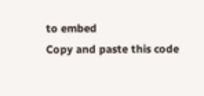to embed
Copy and paste this code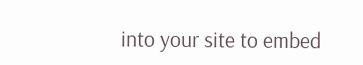into your site to embed